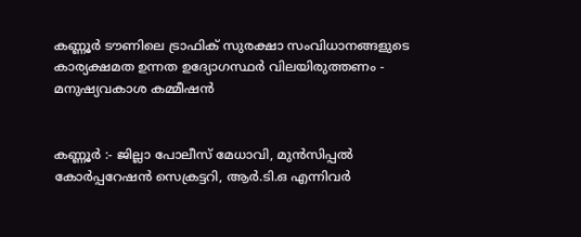കണ്ണൂർ ടൗണിലെ ട്രാഫിക് സുരക്ഷാ സംവിധാനങ്ങളുടെ കാര്യക്ഷമത ഉന്നത ഉദ്യോഗസ്ഥർ വിലയിരുത്തണം - മനുഷ്യവകാശ കമ്മീഷൻ


കണ്ണൂർ :- ജില്ലാ പോലീസ് മേധാവി, മുൻസിപ്പൽ കോർപ്പറേഷൻ സെക്രട്ടറി, ആർ.ടി.ഒ എന്നിവർ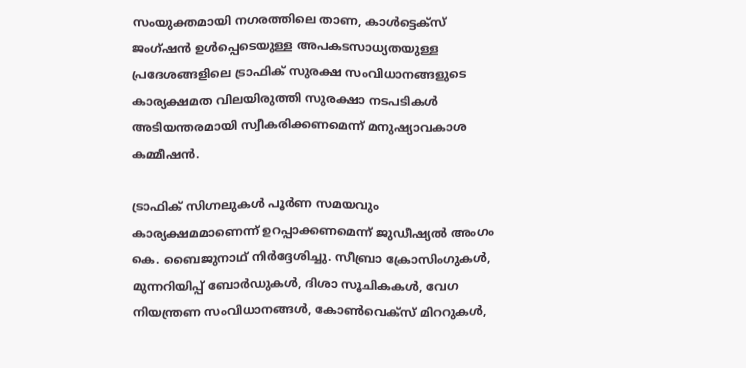സംയുക്തമായി നഗരത്തിലെ താണ, കാൾട്ടെക്സ് ജംഗ്ഷൻ ഉൾപ്പെടെയുള്ള അപകടസാധ്യതയുള്ള പ്രദേശങ്ങളിലെ ട്രാഫിക് സുരക്ഷ സംവിധാനങ്ങളുടെ കാര്യക്ഷമത വിലയിരുത്തി സുരക്ഷാ നടപടികൾ അടിയന്തരമായി സ്വീകരിക്കണമെന്ന് മനുഷ്യാവകാശ കമ്മീഷൻ.

ട്രാഫിക് സിഗ്നലുകൾ പൂർണ സമയവും കാര്യക്ഷമമാണെന്ന് ഉറപ്പാക്കണമെന്ന് ജുഡീഷ്യൽ അംഗം കെ. ബൈജുനാഥ് നിർദ്ദേശിച്ചു. സീബ്രാ ക്രോസിംഗുകൾ, മുന്നറിയിപ്പ് ബോർഡുകൾ, ദിശാ സൂചികകൾ, വേഗ നിയന്ത്രണ സംവിധാനങ്ങൾ, കോൺവെക്സ് മിററുകൾ,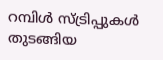റമ്പിൾ സ്ട്രിപ്പുകൾ തുടങ്ങിയ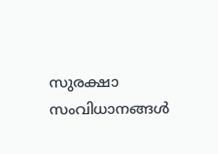സുരക്ഷാ സംവിധാനങ്ങൾ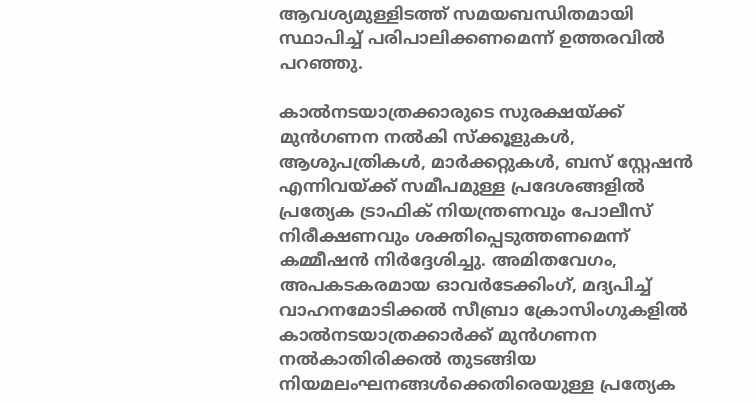ആവശ്യമുള്ളിടത്ത് സമയബന്ധിതമായി സ്ഥാപിച്ച് പരിപാലിക്കണമെന്ന് ഉത്തരവിൽ പറഞ്ഞു.

കാൽനടയാത്രക്കാരുടെ സുരക്ഷയ്ക്ക് മുൻഗണന നൽകി സ്ക്കൂളുകൾ, ആശുപത്രികൾ, മാർക്കറ്റുകൾ, ബസ് സ്റ്റേഷൻ എന്നിവയ്ക്ക് സമീപമുള്ള പ്രദേശങ്ങളിൽ പ്രത്യേക ട്രാഫിക് നിയന്ത്രണവും പോലീസ് നിരീക്ഷണവും ശക്തിപ്പെടുത്തണമെന്ന് കമ്മീഷൻ നിർദ്ദേശിച്ചു. അമിതവേഗം, അപകടകരമായ ഓവർടേക്കിംഗ്, മദ്യപിച്ച് വാഹനമോടിക്കൽ സീബ്രാ ക്രോസിംഗുകളിൽ കാൽനടയാത്രക്കാർക്ക് മുൻഗണന നൽകാതിരിക്കൽ തുടങ്ങിയ നിയമലംഘനങ്ങൾക്കെതിരെയുള്ള പ്രത്യേക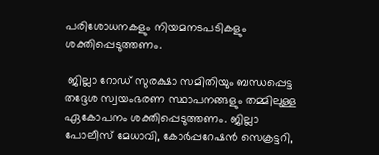പരിശോധനകളും നിയമനടപടികളും ശക്തിപ്പെടുത്തണം.

 ജില്ലാ റോഡ് സുരക്ഷാ സമിതിയും ബന്ധപ്പെട്ട തദ്ദേശ സ്വയംഭരണ സ്ഥാപനങ്ങളും തമ്മിലുള്ള ഏകോപനം ശക്തിപ്പെടുത്തണം. ജില്ലാ പോലീസ് മേധാവി, കോർപ്പറേഷൻ സെക്രട്ടറി,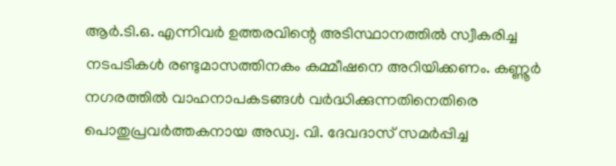ആർ.ടി.ഒ. എന്നിവർ ഉത്തരവിന്റെ അടിസ്ഥാനത്തിൽ സ്വീകരിച്ച നടപടികൾ രണ്ടുമാസത്തിനകം കമ്മീഷനെ അറിയിക്കണം. കണ്ണൂർ നഗരത്തിൽ വാഹനാപകടങ്ങൾ വർദ്ധിക്കുന്നതിനെതിരെ പൊതുപ്രവർത്തകനായ അഡ്വ. വി. ദേവദാസ് സമർപ്പിച്ച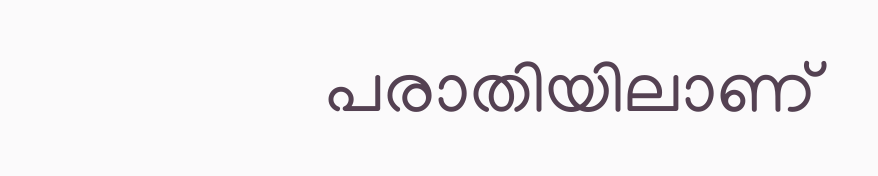പരാതിയിലാണ്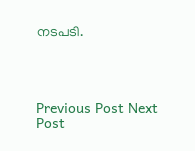നടപടി.




Previous Post Next Post